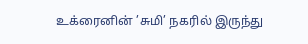உக்ரைனின் ’சுமி’ நகரில் இருந்து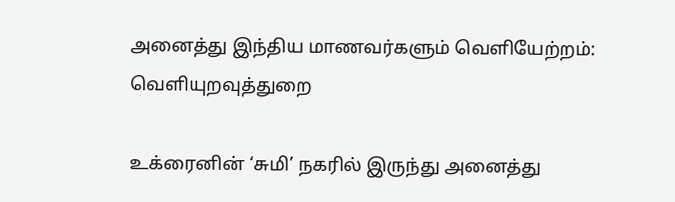அனைத்து இந்திய மாணவர்களும் வெளியேற்றம்: வெளியுறவுத்துறை

உக்ரைனின் ‘சுமி’ நகரில் இருந்து அனைத்து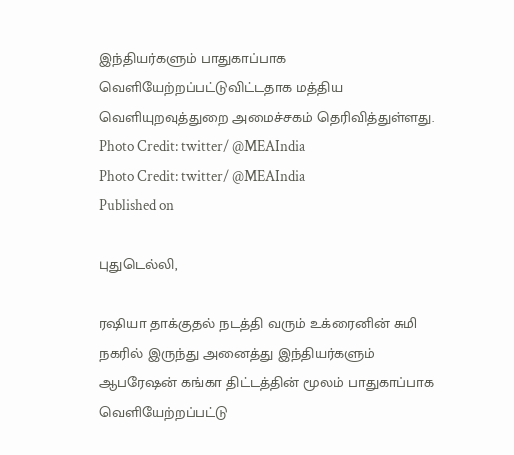இந்தியர்களும் பாதுகாப்பாக வெளியேற்றப்பட்டுவிட்டதாக மத்திய வெளியுறவுத்துறை அமைச்சகம் தெரிவித்துள்ளது.
Photo Credit: twitter/ @MEAIndia
Photo Credit: twitter/ @MEAIndia
Published on

புதுடெல்லி,

ரஷியா தாக்குதல் நடத்தி வரும் உக்ரைனின் சுமி நகரில் இருந்து அனைத்து இந்தியர்களும் ஆபரேஷன் கங்கா திட்டத்தின் மூலம் பாதுகாப்பாக வெளியேற்றப்பட்டு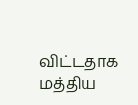விட்டதாக மத்திய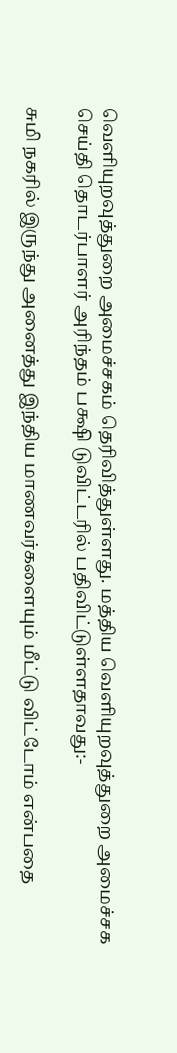வெளியுறவுத்துறை அமைச்சகம் தெரிவித்துள்ளது. மத்திய வெளியுறவுத்துறை அமைச்சக செய்தி தொடர்பாளர் அரிந்தம் பக்ஷி டுவிட்டரில் பதிவிட்டுள்ளதாவது:-

சுமி நகரில் இருந்து அனைத்து இந்திய மாணவர்களையும் மீட்டு விட்டோம் என்பதை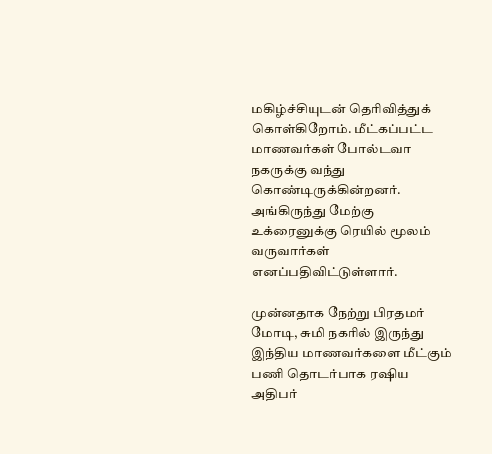மகிழ்ச்சியுடன் தெரிவித்துக் கொள்கிறோம். மீட்கப்பட்ட மாணவர்கள் போல்டவா நகருக்கு வந்து கொண்டிருக்கின்றனர். அங்கிருந்து மேற்கு உக்ரைனுக்கு ரெயில் மூலம் வருவார்கள் எனப்பதிவிட்டுள்ளார்.

முன்னதாக நேற்று பிரதமர் மோடி, சுமி நகரில் இருந்து இந்திய மாணவர்களை மீட்கும் பணி தொடர்பாக ரஷிய அதிபர்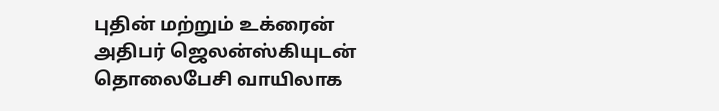புதின் மற்றும் உக்ரைன் அதிபர் ஜெலன்ஸ்கியுடன் தொலைபேசி வாயிலாக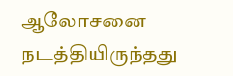ஆலோசனை நடத்தியிருந்தது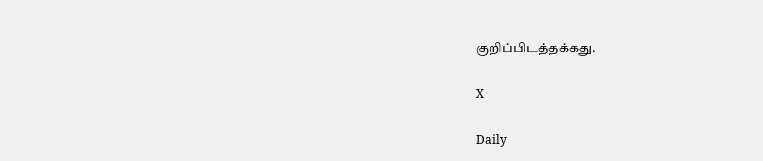குறிப்பிடத்தக்கது.

X

Daily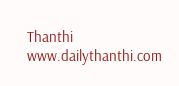Thanthi
www.dailythanthi.com